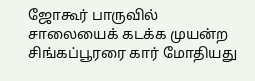ஜோகூர் பாருவில் சாலையைக் கடக்க முயன்ற சிங்கப்பூரரை கார் மோதியது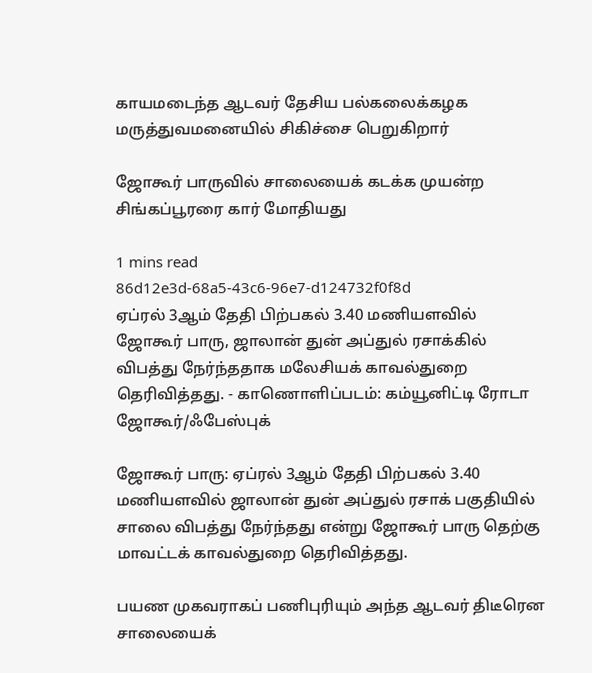காயமடைந்த ஆடவர் தேசிய பல்கலைக்கழக மருத்துவமனையில் சிகிச்சை பெறுகிறார்

ஜோகூர் பாருவில் சாலையைக் கடக்க முயன்ற சிங்கப்பூரரை கார் மோதியது

1 mins read
86d12e3d-68a5-43c6-96e7-d124732f0f8d
ஏப்ரல் 3ஆம் தேதி பிற்பகல் 3.40 மணியளவில் ஜோகூர் பாரு, ஜாலான் துன் அப்துல் ரசாக்கில் விபத்து நேர்ந்ததாக மலேசியக் காவல்துறை தெரிவித்தது. - காணொளிப்படம்: கம்யூனிட்டி ரோடா ஜோகூர்/ஃபேஸ்புக்

ஜோகூர் பாரு: ஏப்ரல் 3ஆம் தேதி பிற்பகல் 3.40 மணியளவில் ஜாலான் துன் அப்துல் ரசாக் பகுதியில் சாலை விபத்து நேர்ந்தது என்று ஜோகூர் பாரு தெற்கு மாவட்டக் காவல்துறை தெரிவித்தது.

பயண முகவராகப் பணிபுரியும் அந்த ஆடவர் திடீரென சாலையைக்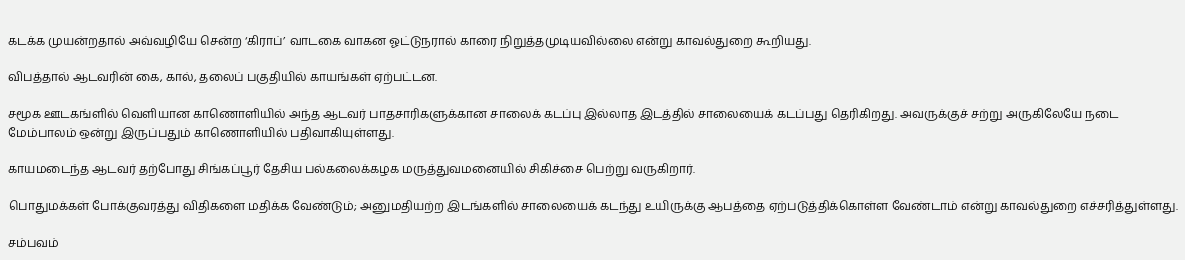கடக்க முயன்றதால் அவ்வழியே சென்ற ‘கிராப்’ வாடகை வாகன ஓட்டுநரால் காரை நிறுத்தமுடியவில்லை என்று காவல்துறை கூறியது.

விபத்தால் ஆடவரின் கை, கால், தலைப் பகுதியில் காயங்கள் ஏற்பட்டன.

சமூக ஊடகங்ளில் வெளியான காணொளியில் அந்த ஆடவர் பாதசாரிகளுக்கான சாலைக் கடப்பு இல்லாத இடத்தில் சாலையைக் கடப்பது தெரிகிறது. அவருக்குச் சற்று அருகிலேயே நடை மேம்பாலம் ஒன்று இருப்பதும் காணொளியில் பதிவாகியுள்ளது.

காயமடைந்த ஆடவர் தற்போது சிங்கப்பூர் தேசிய பல்கலைக்கழக மருத்துவமனையில் சிகிச்சை பெற்று வருகிறார்.

பொதுமக்கள் போக்குவரத்து விதிகளை மதிக்க வேண்டும்; அனுமதியற்ற இடங்களில் சாலையைக் கடந்து உயிருக்கு ஆபத்தை ஏற்படுத்திக்கொள்ள வேண்டாம் என்று காவல்துறை எச்சரித்துள்ளது.

சம்பவம்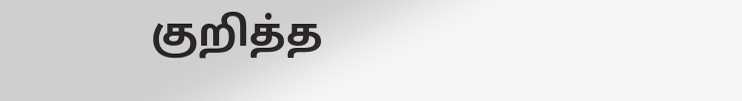குறித்த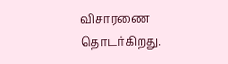விசாரணை தொடர்கிறது.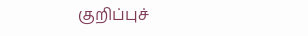குறிப்புச்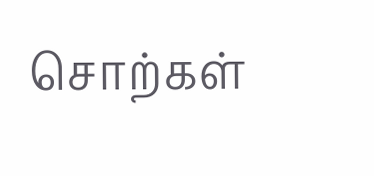சொற்கள்